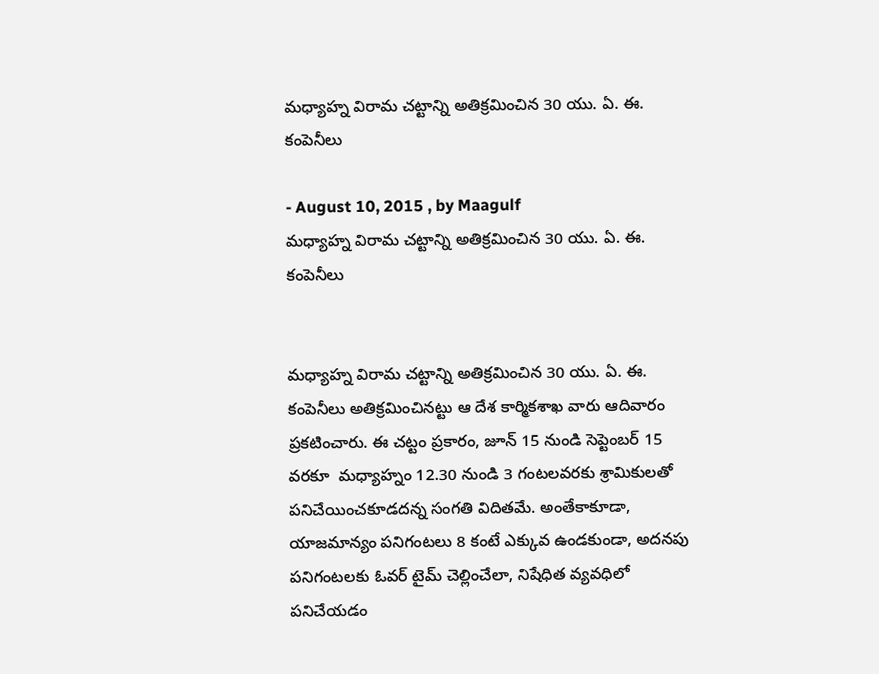మధ్యాహ్న విరామ చట్టాన్ని అతిక్రమించిన 30 యు. ఏ. ఈ. కంపెనీలు

- August 10, 2015 , by Maagulf
మధ్యాహ్న విరామ చట్టాన్ని అతిక్రమించిన 30 యు. ఏ. ఈ. కంపెనీలు


మధ్యాహ్న విరామ చట్టాన్ని అతిక్రమించిన 30 యు. ఏ. ఈ. కంపెనీలు అతిక్రమించినట్టు ఆ దేశ కార్మికశాఖ వారు ఆదివారం ప్రకటించారు. ఈ చట్టం ప్రకారం, జూన్ 15 నుండి సెప్టెంబర్ 15 వరకూ  మధ్యాహ్నం 12.30 నుండి 3 గంటలవరకు శ్రామికులతో పనిచేయించకూడదన్న సంగతి విదితమే. అంతేకాకూడా, యాజమాన్యం పనిగంటలు 8 కంటే ఎక్కువ ఉండకుండా, అదనపు పనిగంటలకు ఓవర్ టైమ్ చెల్లించేలా, నిషేధిత వ్యవధిలో పనిచేయడం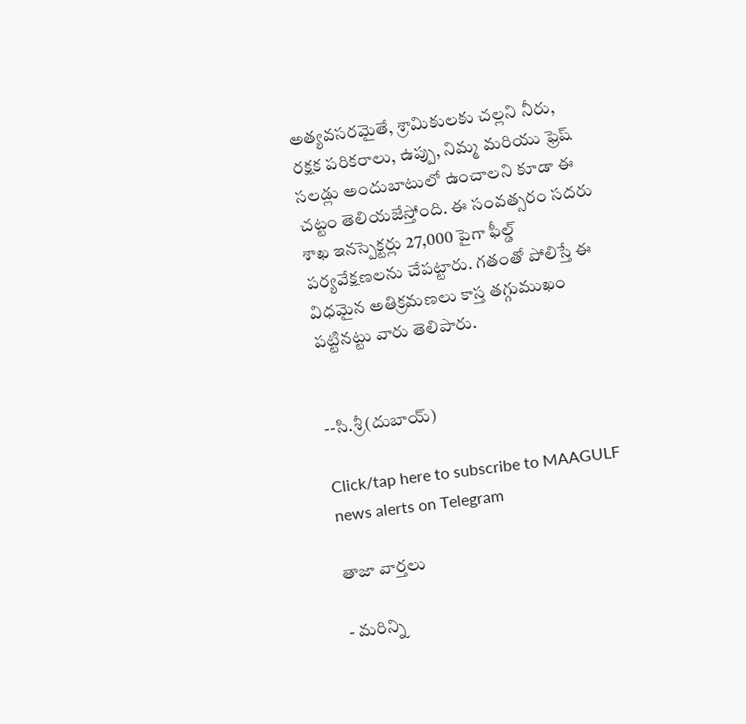అత్యవసరమైతే, శ్రామికులకు చల్లని నీరు, రక్షక పరికరాలు, ఉప్పు, నిమ్మ మరియు ఫ్రెష్ సలడ్లు అందుబాటులో ఉంచాలని కూడా ఈ చట్టం తెలియజేస్తోంది. ఈ సంవత్సరం సదరు శాఖ ఇనస్పెక్టర్లు 27,000 పైగా ఫీల్డ్ పర్యవేక్షణలను చేపట్టారు. గతంతో పోలిస్తే ఈ విధమైన అతిక్రమణలు కాస్త తగ్గుముఖం పట్టినట్టు వారు తెలిపారు.


--సి.శ్రీ(దుబాయ్)

Click/tap here to subscribe to MAAGULF news alerts on Telegram

తాజా వార్తలు

- మరిన్ని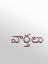వార్తలు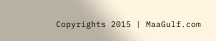Copyrights 2015 | MaaGulf.com